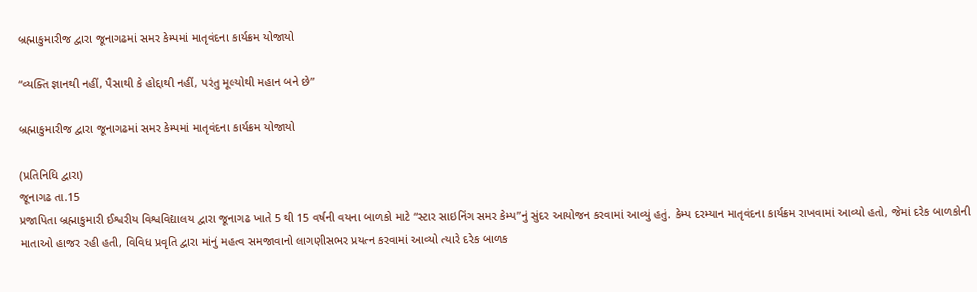બ્રહ્માકુમારીજ દ્વારા જૂનાગઢમાં સમર કેમ્પમાં માતૃવંદના કાર્યક્રમ યોજાયો

“વ્યક્તિ જ્ઞાનથી નહીં, પૈસાથી કે હોદ્દાથી નહીં, પરંતુ મૂલ્યોથી મહાન બને છે”

બ્રહ્માકુમારીજ દ્વારા જૂનાગઢમાં સમર કેમ્પમાં માતૃવંદના કાર્યક્રમ યોજાયો

(પ્રતિનિધિ દ્વારા)
જૂનાગઢ તા.15
પ્રજાપિતા બ્રહ્માકુમારી ઈશ્વરીય વિશ્વવિદ્યાલય દ્વારા જૂનાગઢ ખાતે 5 થી 15 વર્ષની વયના બાળકો માટે “સ્ટાર સાઇનિંગ સમર કેમ્પ”નું સુંદર આયોજન કરવામાં આવ્યું હતું. કેમ્પ દરમ્યાન માતૃવંદના કાર્યક્રમ રાખવામાં આવ્યો હતો, જેમાં દરેક બાળકોની માતાઓ હાજર રહી હતી, વિવિધ પ્રવૃતિ દ્વારા માંનું મહત્વ સમજાવાનો લાગણીસભર પ્રયત્ન કરવામાં આવ્યો ત્યારે દરેક બાળક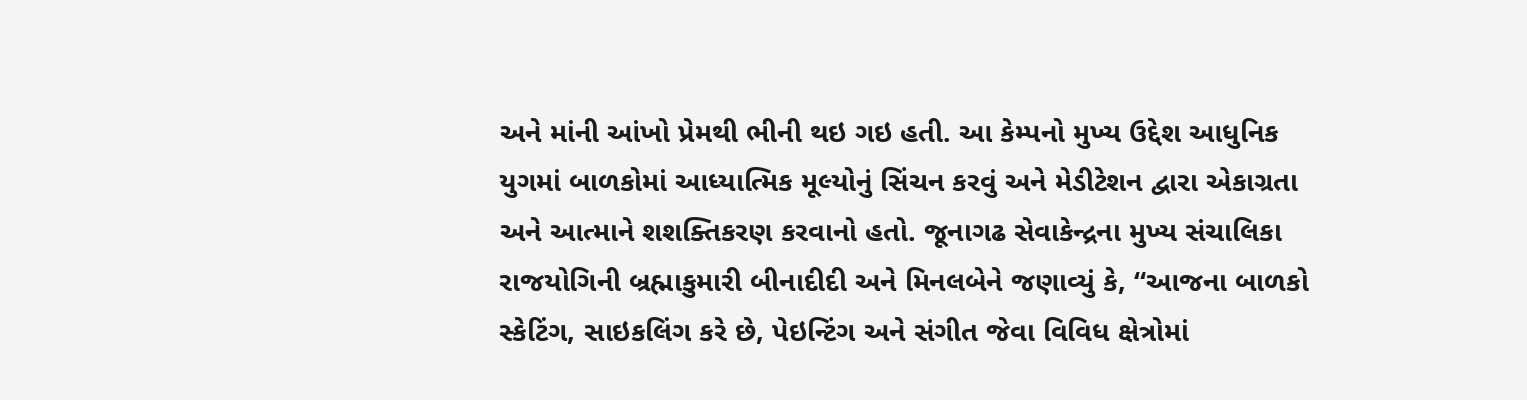અને માંની આંખો પ્રેમથી ભીની થઇ ગઇ હતી. આ કેમ્પનો મુખ્ય ઉદ્દેશ આધુનિક યુગમાં બાળકોમાં આધ્યાત્મિક મૂલ્યોનું સિંચન કરવું અને મેડીટેશન દ્વારા એકાગ્રતા અને આત્માને શશક્તિકરણ કરવાનો હતો. જૂનાગઢ સેવાકેન્દ્રના મુખ્ય સંચાલિકા રાજયોગિની બ્રહ્માકુમારી બીનાદીદી અને મિનલબેને જણાવ્યું કે, “આજના બાળકો સ્કેટિંગ, સાઇકલિંગ કરે છે, પેઇન્ટિંગ અને સંગીત જેવા વિવિધ ક્ષેત્રોમાં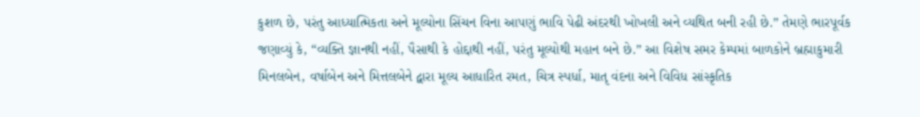કુશળ છે, પરંતુ આધ્યાત્મિકતા અને મૂલ્યોના સિંચન વિના આપણું ભાવિ પેઢી અંદરથી ખોખલી અને વ્યથિત બની રહી છે.” તેમણે ભારપૂર્વક જણાવ્યું કે, “વ્યક્તિ જ્ઞાનથી નહીં, પૈસાથી કે હોદ્દાથી નહીં, પરંતુ મૂલ્યોથી મહાન બને છે.” આ વિશેષ સમર કેમ્પમાં બાળકોને બ્રહ્માકુમારી મિનલબેન, વર્ષાબેન અને મિત્તલબેને દ્વારા મૂલ્ય આધારિત રમત, ચિત્ર સ્પર્ધા, માતૃ વંદના અને વિવિધ સાંસ્કૃતિક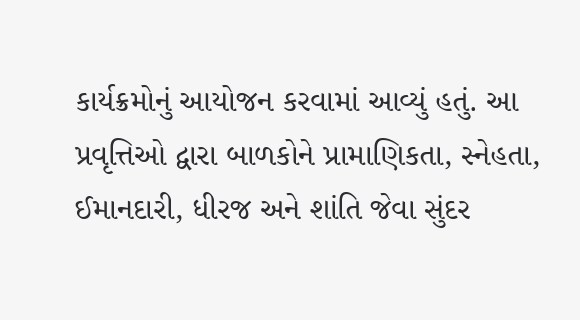કાર્યક્રમોનું આયોજન કરવામાં આવ્યું હતું. આ પ્રવૃત્તિઓ દ્વારા બાળકોને પ્રામાણિકતા, સ્નેહતા, ઈમાનદારી, ધીરજ અને શાંતિ જેવા સુંદર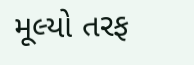મૂલ્યો તરફ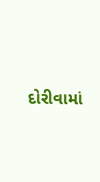દોરીવામાં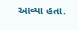આવ્યા હતા.